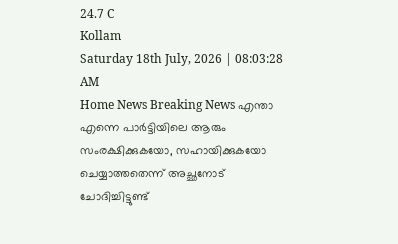24.7 C
Kollam
Saturday 18th July, 2026 | 08:03:28 AM
Home News Breaking News എന്താ എന്നെ പാര്‍ട്ടിയിലെ ആരും സംരക്ഷിക്കുകയോ, സഹായിക്കുകയോ ചെയ്യാത്തതെന്ന് അച്ഛനോട് ചോദിച്ചിട്ടുണ്ട്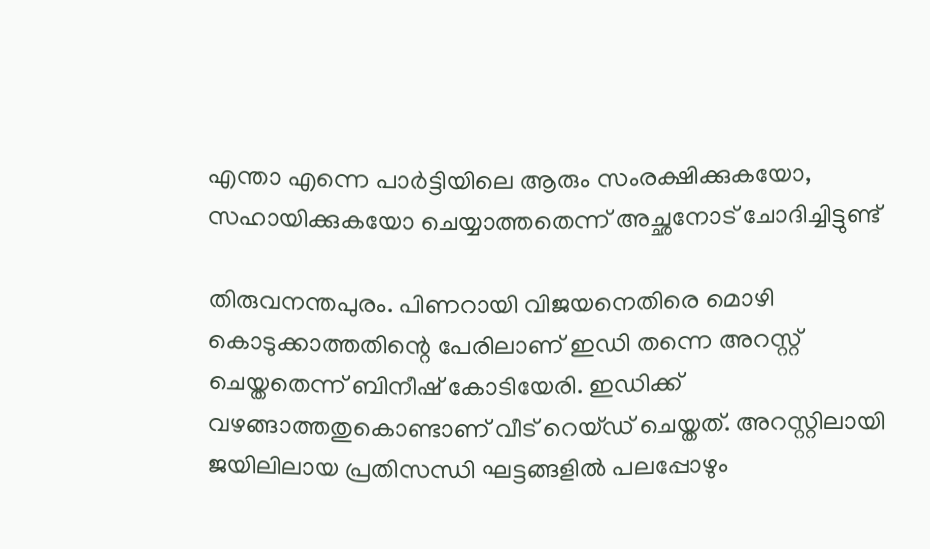എന്താ എന്നെ പാര്‍ട്ടിയിലെ ആരും സംരക്ഷിക്കുകയോ, സഹായിക്കുകയോ ചെയ്യാത്തതെന്ന് അച്ഛനോട് ചോദിച്ചിട്ടുണ്ട്

തിരുവനന്തപുരം. പിണറായി വിജയനെതിരെ മൊഴി കൊടുക്കാത്തതിന്റെ പേരിലാണ് ഇഡി തന്നെ അറസ്റ്റ് ചെയ്തതെന്ന് ബിനീഷ് കോടിയേരി. ഇഡിക്ക് വഴങ്ങാത്തതുകൊണ്ടാണ് വീട് റെയ്ഡ് ചെയ്തത്. അറസ്റ്റിലായി ജയിലിലായ പ്രതിസന്ധി ഘട്ടങ്ങളില്‍ പലപ്പോഴും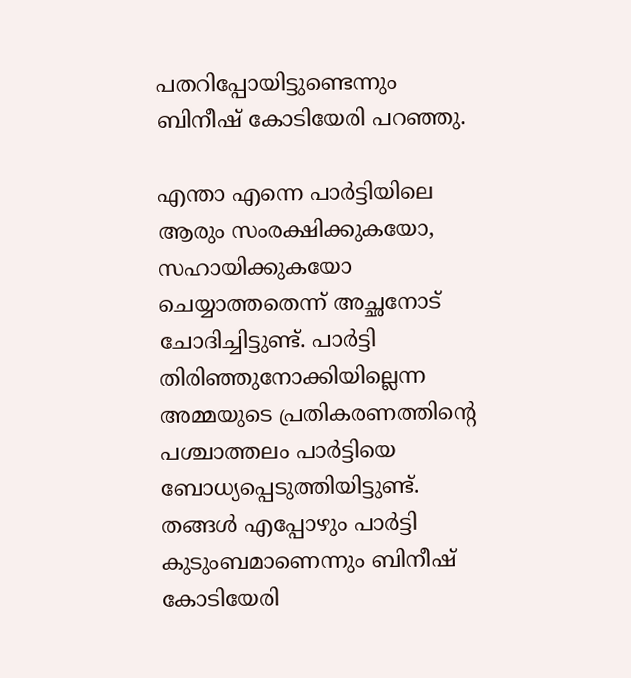പതറിപ്പോയിട്ടുണ്ടെന്നും ബിനീഷ് കോടിയേരി പറഞ്ഞു.

എന്താ എന്നെ പാര്‍ട്ടിയിലെ ആരും സംരക്ഷിക്കുകയോ, സഹായിക്കുകയോ ചെയ്യാത്തതെന്ന് അച്ഛനോട് ചോദിച്ചിട്ടുണ്ട്. പാര്‍ട്ടി തിരിഞ്ഞുനോക്കിയില്ലെന്ന അമ്മയുടെ പ്രതികരണത്തിന്റെ പശ്ചാത്തലം പാര്‍ട്ടിയെ ബോധ്യപ്പെടുത്തിയിട്ടുണ്ട്. തങ്ങള്‍ എപ്പോഴും പാര്‍ട്ടി കുടുംബമാണെന്നും ബിനീഷ് കോടിയേരി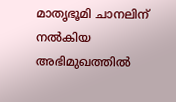മാതൃഭൂമി ചാനലിന് നല്‍കിയ അഭിമുഖത്തില്‍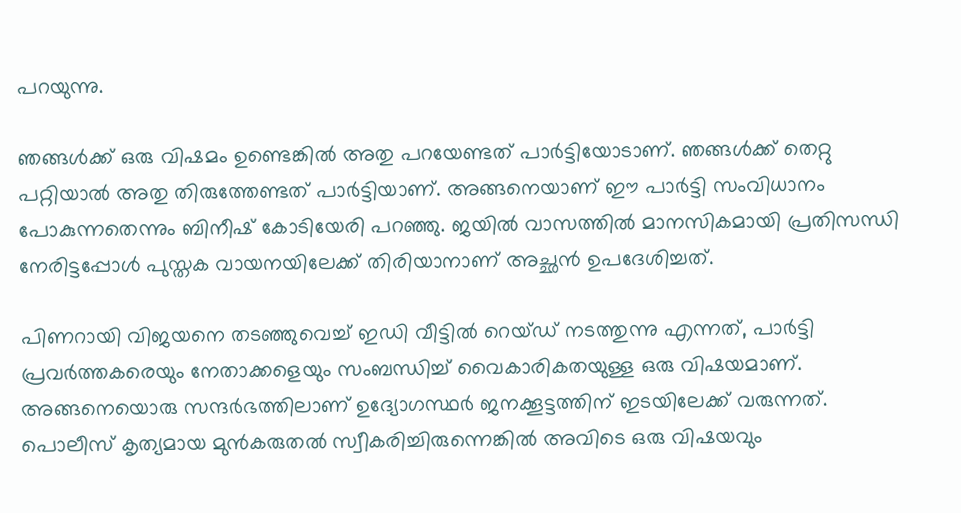പറയുന്നു.

ഞങ്ങള്‍ക്ക് ഒരു വിഷമം ഉണ്ടെങ്കില്‍ അതു പറയേണ്ടത് പാര്‍ട്ടിയോടാണ്. ഞങ്ങള്‍ക്ക് തെറ്റു പറ്റിയാല്‍ അതു തിരുത്തേണ്ടത് പാര്‍ട്ടിയാണ്. അങ്ങനെയാണ് ഈ പാര്‍ട്ടി സംവിധാനം പോകുന്നതെന്നും ബിനീഷ് കോടിയേരി പറഞ്ഞു. ജയില്‍ വാസത്തില്‍ മാനസികമായി പ്രതിസന്ധി നേരിട്ടപ്പോള്‍ പുസ്തക വായനയിലേക്ക് തിരിയാനാണ് അച്ഛന്‍ ഉപദേശിച്ചത്.

പിണറായി വിജയനെ തടഞ്ഞുവെച്ച് ഇഡി വീട്ടില്‍ റെയ്ഡ് നടത്തുന്നു എന്നത്, പാര്‍ട്ടി പ്രവര്‍ത്തകരെയും നേതാക്കളെയും സംബന്ധിച്ച് വൈകാരികതയുള്ള ഒരു വിഷയമാണ്. അങ്ങനെയൊരു സന്ദര്‍ഭത്തിലാണ് ഉദ്യോഗസ്ഥര്‍ ജനക്കൂട്ടത്തിന് ഇടയിലേക്ക് വരുന്നത്. പൊലീസ് കൃത്യമായ മുന്‍കരുതല്‍ സ്വീകരിച്ചിരുന്നെങ്കില്‍ അവിടെ ഒരു വിഷയവും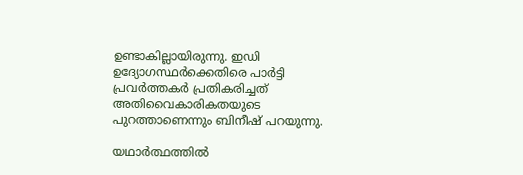ഉണ്ടാകില്ലായിരുന്നു. ഇഡി ഉദ്യോഗസ്ഥര്‍ക്കെതിരെ പാര്‍ട്ടി പ്രവര്‍ത്തകര്‍ പ്രതികരിച്ചത് അതിവൈകാരികതയുടെ പുറത്താണെന്നും ബിനീഷ് പറയുന്നു.

യഥാര്‍ത്ഥത്തില്‍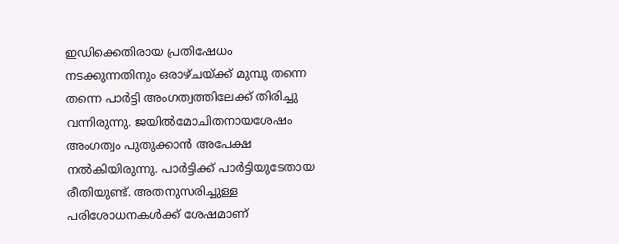ഇഡിക്കെതിരായ പ്രതിഷേധം നടക്കുന്നതിനും ഒരാഴ്ചയ്ക്ക് മുമ്പു തന്നെ തന്നെ പാര്‍ട്ടി അംഗത്വത്തിലേക്ക് തിരിച്ചു വന്നിരുന്നു. ജയില്‍മോചിതനായശേഷം അംഗത്വം പുതുക്കാന്‍ അപേക്ഷ നല്‍കിയിരുന്നു. പാര്‍ട്ടിക്ക് പാര്‍ട്ടിയുടേതായ രീതിയുണ്ട്. അതനുസരിച്ചുള്ള പരിശോധനകള്‍ക്ക് ശേഷമാണ്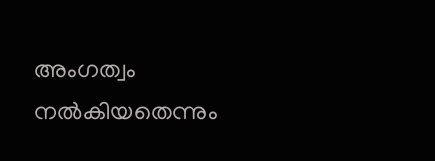അംഗത്വം നല്‍കിയതെന്നും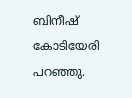ബിനീഷ് കോടിയേരി പറഞ്ഞു.